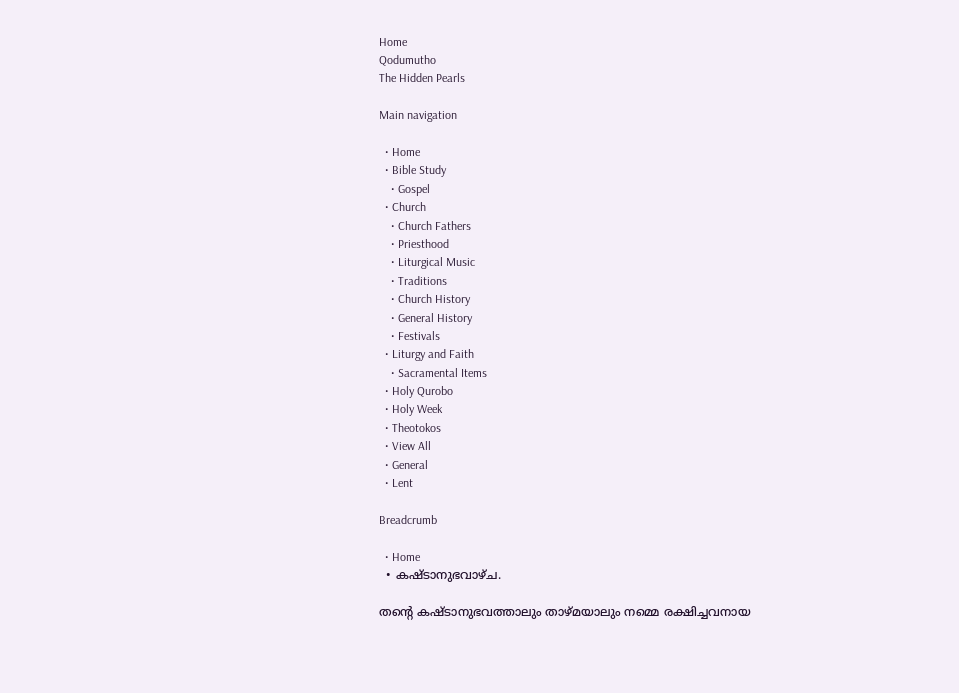Home
Qodumutho
The Hidden Pearls

Main navigation

  • Home
  • Bible Study
    • Gospel
  • Church
    • Church Fathers
    • Priesthood
    • Liturgical Music
    • Traditions
    • Church History
    • General History
    • Festivals
  • Liturgy and Faith
    • Sacramental Items
  • Holy Qurobo
  • Holy Week
  • Theotokos
  • View All
  • General
  • Lent

Breadcrumb

  • Home
  • കഷ്ടാനുഭവാഴ്ച.

തന്‍റെ കഷ്ടാനുഭവത്താലും താഴ്മയാലും നമ്മെ രക്ഷിച്ചവനായ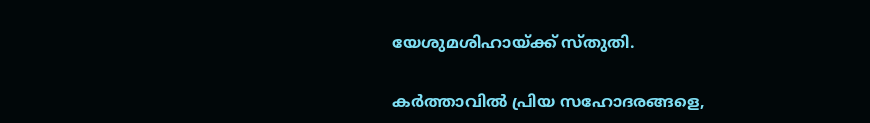യേശുമശിഹായ്ക്ക് സ്തുതി.

കർത്താവിൽ പ്രിയ സഹോദരങ്ങളെ,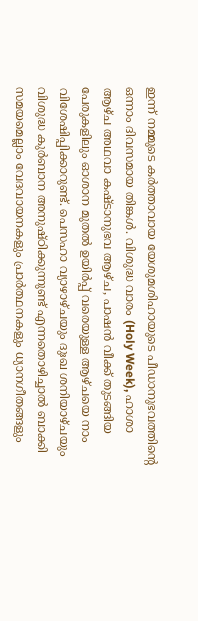ഇന്ന് നമ്മുടെ കർത്താവായ യേശുമശിഹായുടെ പീഡാനുഭവത്തിന്‍റെ ഒന്നാം ദിവസമായ തിങ്കൾ. വിശുദ്ധ വാരം (Holy Week), ഹാശാ ആഴ്ച അഥവാ കഷ്ടാനുഭവ ആഴ്ച, പാഷൻ വീക്ക് തുടങ്ങിയ പേരുകളിലും ഓശാന മുതൽ ഉയിർപ്പ് വരെയുള്ള ആഴ്ചയെ നാം വിശേഷിപ്പിക്കാറുണ്ട്. പെസഹാ വ്യാഴാഴ്ചയും ദുഃഖ ശനിയാഴ്ചയും വിശുദ്ധ കുർബാന അനുഷ്ഠിക്കുന്നുണ്ട് എന്നതൊഴിച്ചാൽ ബാക്കി സമയമെല്ലാം വേദവായനകളും പ്രാർത്ഥനകളും ധ്യാനഗീതങ്ങളും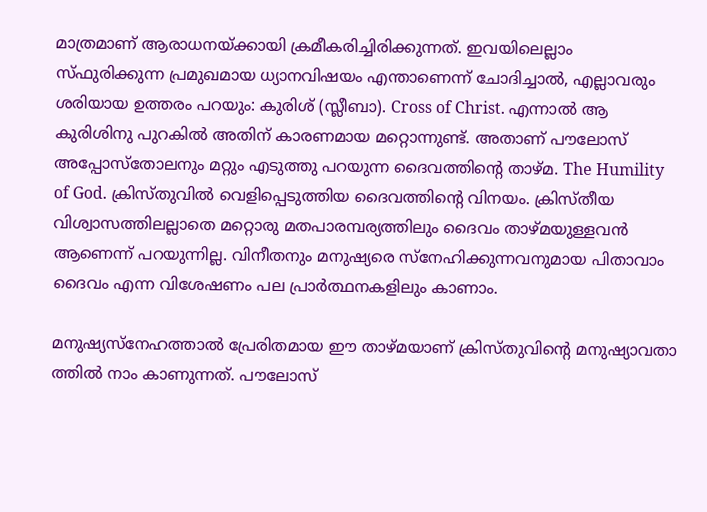മാത്രമാണ് ആരാധനയ്ക്കായി ക്രമീകരിച്ചിരിക്കുന്നത്. ഇവയിലെല്ലാം സ്ഫുരിക്കുന്ന പ്രമുഖമായ ധ്യാനവിഷയം എന്താണെന്ന് ചോദിച്ചാൽ, എല്ലാവരും ശരിയായ ഉത്തരം പറയും: കുരിശ് (സ്ലീബാ). Cross of Christ. എന്നാൽ ആ കുരിശിനു പുറകിൽ അതിന് കാരണമായ മറ്റൊന്നുണ്ട്. അതാണ് പൗലോസ് അപ്പോസ്തോലനും മറ്റും എടുത്തു പറയുന്ന ദൈവത്തിന്‍റെ താഴ്മ. The Humility of God. ക്രിസ്തുവിൽ വെളിപ്പെടുത്തിയ ദൈവത്തിന്‍റെ വിനയം. ക്രിസ്തീയ വിശ്വാസത്തിലല്ലാതെ മറ്റൊരു മതപാരമ്പര്യത്തിലും ദൈവം താഴ്മയുള്ളവൻ ആണെന്ന് പറയുന്നില്ല. വിനീതനും മനുഷ്യരെ സ്നേഹിക്കുന്നവനുമായ പിതാവാം ദൈവം എന്ന വിശേഷണം പല പ്രാർത്ഥനകളിലും കാണാം.

മനുഷ്യസ്നേഹത്താൽ പ്രേരിതമായ ഈ താഴ്മയാണ് ക്രിസ്തുവിന്‍റെ മനുഷ്യാവതാ ത്തിൽ നാം കാണുന്നത്. പൗലോസ്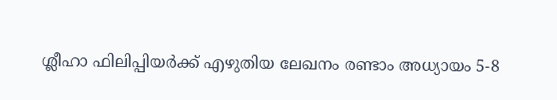ശ്ലീഹാ ഫിലിപ്പിയർക്ക് എഴുതിയ ലേഖനം രണ്ടാം അധ്യായം 5-8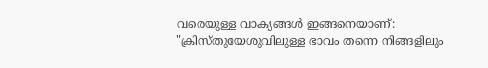വരെയുള്ള വാക്യങ്ങൾ ഇങ്ങനെയാണ്: "ക്രിസ്തുയേശുവിലുള്ള ഭാവം തന്നെ നിങ്ങളിലും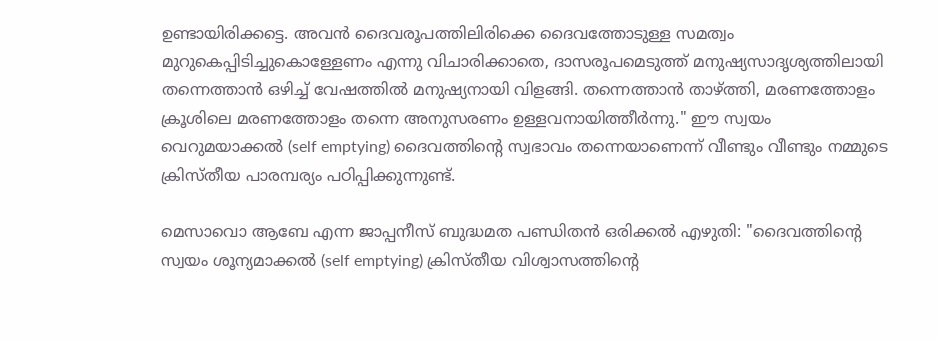ഉണ്ടായിരിക്കട്ടെ. അവൻ ദൈവരൂപത്തിലിരിക്കെ ദൈവത്തോടുള്ള സമത്വം മുറുകെപ്പിടിച്ചുകൊള്ളേണം എന്നു വിചാരിക്കാതെ, ദാസരൂപമെടുത്ത് മനുഷ്യസാദൃശ്യത്തിലായി തന്നെത്താൻ ഒഴിച്ച് വേഷത്തിൽ മനുഷ്യനായി വിളങ്ങി. തന്നെത്താൻ താഴ്ത്തി, മരണത്തോളം ക്രൂശിലെ മരണത്തോളം തന്നെ അനുസരണം ഉള്ളവനായിത്തീർന്നു." ഈ സ്വയം വെറുമയാക്കല്‍ (self emptying) ദൈവത്തിന്‍റെ സ്വഭാവം തന്നെയാണെന്ന് വീണ്ടും വീണ്ടും നമ്മുടെ ക്രിസ്തീയ പാരമ്പര്യം പഠിപ്പിക്കുന്നുണ്ട്.

മെസാവൊ ആബേ എന്ന ജാപ്പനീസ് ബുദ്ധമത പണ്ഡിതൻ ഒരിക്കൽ എഴുതി: "ദൈവത്തിന്‍റെ സ്വയം ശൂന്യമാക്കൽ (self emptying) ക്രിസ്തീയ വിശ്വാസത്തിന്‍റെ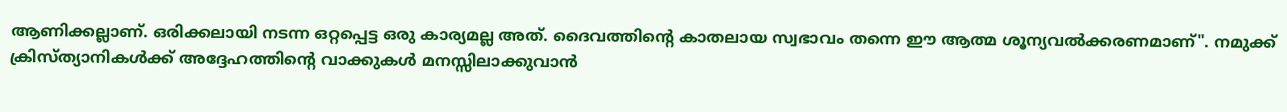ആണിക്കല്ലാണ്. ഒരിക്കലായി നടന്ന ഒറ്റപ്പെട്ട ഒരു കാര്യമല്ല അത്. ദൈവത്തിന്‍റെ കാതലായ സ്വഭാവം തന്നെ ഈ ആത്മ ശൂന്യവൽക്കരണമാണ്". നമുക്ക് ക്രിസ്ത്യാനികൾക്ക് അദ്ദേഹത്തിന്‍റെ വാക്കുകൾ മനസ്സിലാക്കുവാൻ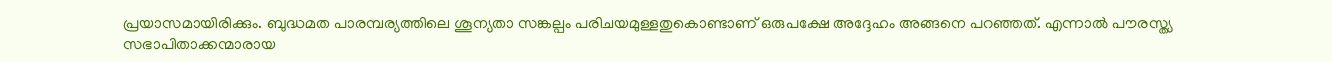പ്രയാസമായിരിക്കും. ബുദ്ധമത പാരമ്പര്യത്തിലെ ശൂന്യതാ സങ്കല്പം പരിചയമുള്ളതുകൊണ്ടാണ് ഒരുപക്ഷേ അദ്ദേഹം അങ്ങനെ പറഞ്ഞത്. എന്നാൽ പൗരസ്ത്യ സഭാപിതാക്കന്മാരായ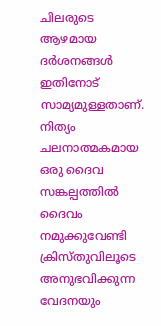ചിലരുടെ ആഴമായ ദർശനങ്ങൾ ഇതിനോട് സാമ്യമുള്ളതാണ്. നിത്യം ചലനാത്മകമായ ഒരു ദൈവ സങ്കല്പത്തിൽ ദൈവം നമുക്കുവേണ്ടി ക്രിസ്തുവിലൂടെ അനുഭവിക്കുന്ന വേദനയും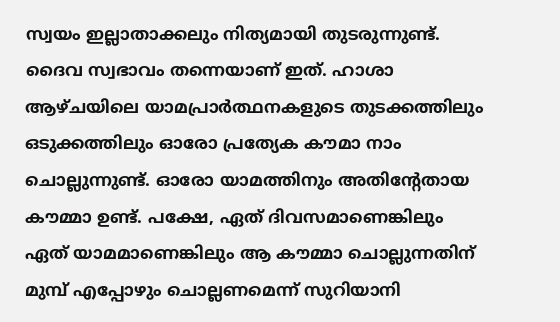സ്വയം ഇല്ലാതാക്കലും നിത്യമായി തുടരുന്നുണ്ട്. ദൈവ സ്വഭാവം തന്നെയാണ് ഇത്. ഹാശാ ആഴ്ചയിലെ യാമപ്രാർത്ഥനകളുടെ തുടക്കത്തിലും ഒടുക്കത്തിലും ഓരോ പ്രത്യേക കൗമാ നാം ചൊല്ലുന്നുണ്ട്. ഓരോ യാമത്തിനും അതിന്‍റേതായ കൗമ്മാ ഉണ്ട്. പക്ഷേ, ഏത് ദിവസമാണെങ്കിലും ഏത് യാമമാണെങ്കിലും ആ കൗമ്മാ ചൊല്ലുന്നതിന് മുമ്പ് എപ്പോഴും ചൊല്ലണമെന്ന് സുറിയാനി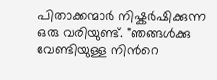പിതാക്കന്മാർ നിഷ്കർഷിക്കുന്ന ഒരു വരിയുണ്ട്. "ഞങ്ങൾക്കു വേണ്ടിയുള്ള നിന്‍റെ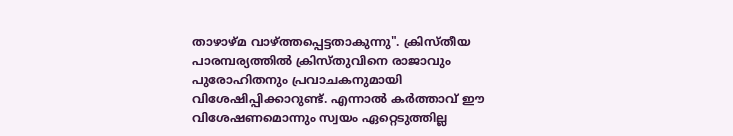താഴാഴ്മ വാഴ്ത്തപ്പെട്ടതാകുന്നു". ക്രിസ്തീയ പാരമ്പര്യത്തിൽ ക്രിസ്തുവിനെ രാജാവും പുരോഹിതനും പ്രവാചകനുമായി വിശേഷിപ്പിക്കാറുണ്ട്. എന്നാല്‍ കർത്താവ് ഈ വിശേഷണമൊന്നും സ്വയം ഏറ്റെടുത്തില്ല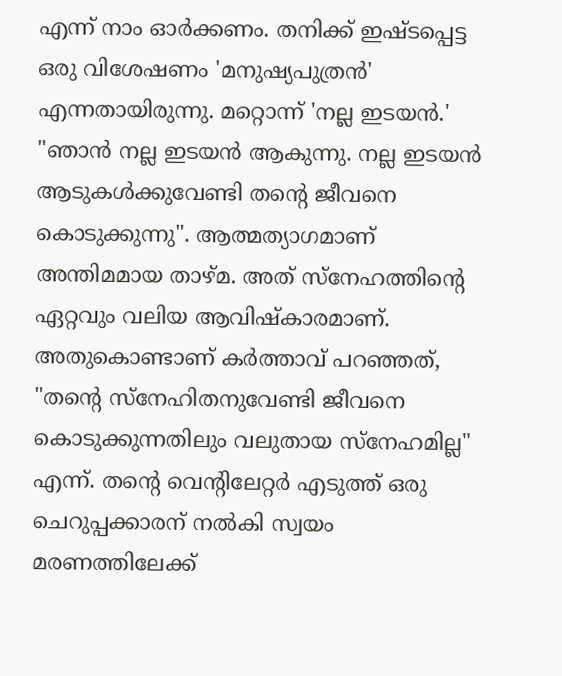എന്ന് നാം ഓര്‍ക്കണം. തനിക്ക് ഇഷ്ടപ്പെട്ട ഒരു വിശേഷണം 'മനുഷ്യപുത്രൻ' എന്നതായിരുന്നു. മറ്റൊന്ന് 'നല്ല ഇടയൻ.' "ഞാൻ നല്ല ഇടയൻ ആകുന്നു. നല്ല ഇടയൻ ആടുകൾക്കുവേണ്ടി തന്‍റെ ജീവനെ കൊടുക്കുന്നു". ആത്മത്യാഗമാണ് അന്തിമമായ താഴ്മ. അത് സ്നേഹത്തിന്‍റെ ഏറ്റവും വലിയ ആവിഷ്കാരമാണ്. അതുകൊണ്ടാണ് കർത്താവ് പറഞ്ഞത്, "തന്‍റെ സ്നേഹിതനുവേണ്ടി ജീവനെ കൊടുക്കുന്നതിലും വലുതായ സ്നേഹമില്ല" എന്ന്. തന്‍റെ വെന്‍റിലേറ്റർ എടുത്ത് ഒരു ചെറുപ്പക്കാരന് നൽകി സ്വയം മരണത്തിലേക്ക്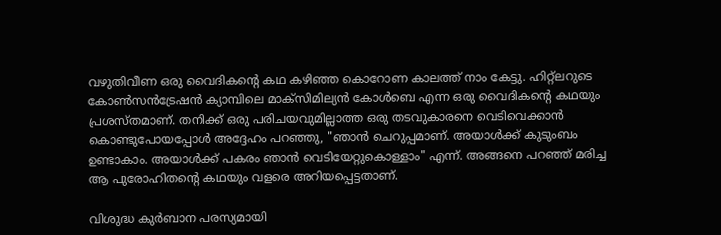വഴുതിവീണ ഒരു വൈദികന്‍റെ കഥ കഴിഞ്ഞ കൊറോണ കാലത്ത് നാം കേട്ടു. ഹിറ്റ്ലറുടെ കോൺസൻട്രേഷൻ ക്യാമ്പിലെ മാക്സിമില്യൻ കോൾബെ എന്ന ഒരു വൈദികന്‍റെ കഥയും പ്രശസ്തമാണ്. തനിക്ക് ഒരു പരിചയവുമില്ലാത്ത ഒരു തടവുകാരനെ വെടിവെക്കാൻ കൊണ്ടുപോയപ്പോൾ അദ്ദേഹം പറഞ്ഞു, "ഞാൻ ചെറുപ്പമാണ്. അയാൾക്ക് കുടുംബം ഉണ്ടാകാം. അയാൾക്ക് പകരം ഞാൻ വെടിയേറ്റുകൊള്ളാം" എന്ന്. അങ്ങനെ പറഞ്ഞ് മരിച്ച ആ പുരോഹിതന്‍റെ കഥയും വളരെ അറിയപ്പെട്ടതാണ്.

വിശുദ്ധ കുർബാന പരസ്യമായി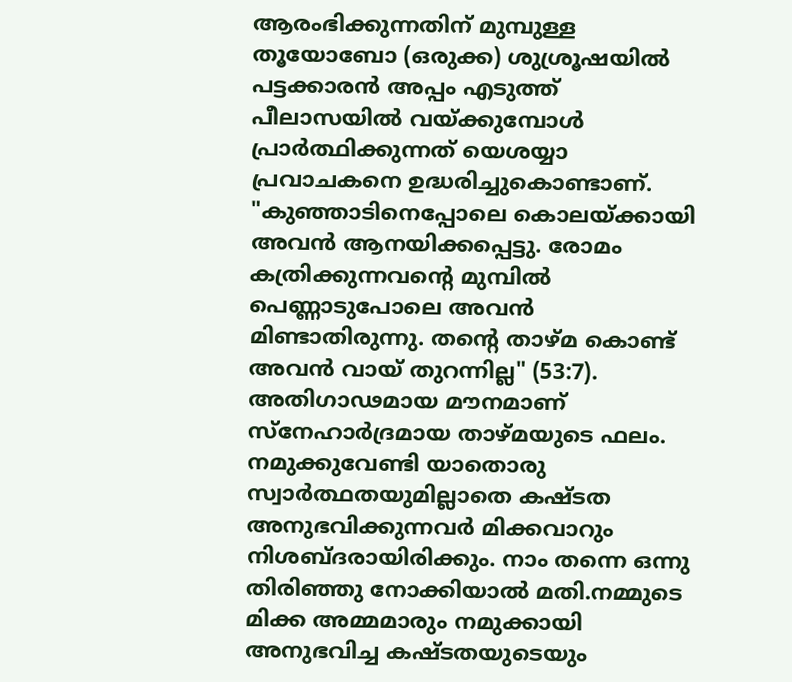ആരംഭിക്കുന്നതിന് മുമ്പുള്ള തൂയോബോ (ഒരുക്ക) ശുശ്രൂഷയിൽ പട്ടക്കാരൻ അപ്പം എടുത്ത് പീലാസയിൽ വയ്ക്കുമ്പോൾ പ്രാർത്ഥിക്കുന്നത് യെശയ്യാ പ്രവാചകനെ ഉദ്ധരിച്ചുകൊണ്ടാണ്. "കുഞ്ഞാടിനെപ്പോലെ കൊലയ്ക്കായി അവൻ ആനയിക്കപ്പെട്ടു. രോമം കത്രിക്കുന്നവന്‍റെ മുമ്പിൽ പെണ്ണാടുപോലെ അവൻ മിണ്ടാതിരുന്നു. തന്‍റെ താഴ്മ കൊണ്ട് അവന്‍ വായ് തുറന്നില്ല" (53:7). അതിഗാഢമായ മൗനമാണ് സ്നേഹാർദ്രമായ താഴ്മയുടെ ഫലം. നമുക്കുവേണ്ടി യാതൊരു സ്വാർത്ഥതയുമില്ലാതെ കഷ്ടത അനുഭവിക്കുന്നവർ മിക്കവാറും നിശബ്ദരായിരിക്കും. നാം തന്നെ ഒന്നു തിരിഞ്ഞു നോക്കിയാൽ മതി.നമ്മുടെ മിക്ക അമ്മമാരും നമുക്കായി അനുഭവിച്ച കഷ്ടതയുടെയും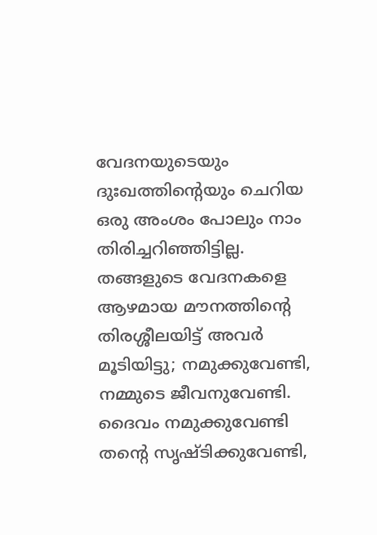വേദനയുടെയും ദുഃഖത്തിന്‍റെയും ചെറിയ ഒരു അംശം പോലും നാം തിരിച്ചറിഞ്ഞിട്ടില്ല. തങ്ങളുടെ വേദനകളെ ആഴമായ മൗനത്തിന്‍റെ തിരശ്ശീലയിട്ട് അവർ മൂടിയിട്ടു; നമുക്കുവേണ്ടി, നമ്മുടെ ജീവനുവേണ്ടി. ദൈവം നമുക്കുവേണ്ടി തന്‍റെ സൃഷ്ടിക്കുവേണ്ടി,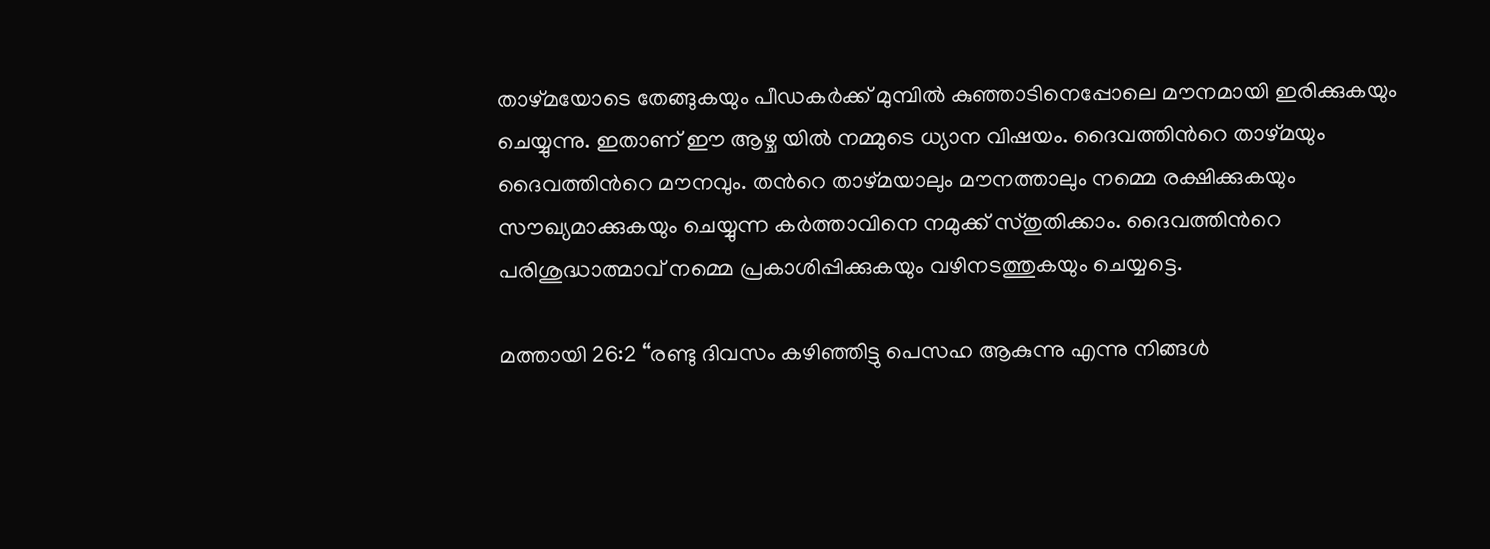താഴ്മയോടെ തേങ്ങുകയും പീഡകര്‍ക്ക് മുമ്പിൽ കുഞ്ഞാടിനെപ്പോലെ മൗനമായി ഇരിക്കുകയും ചെയ്യുന്നു. ഇതാണ് ഈ ആഴ്ച യിൽ നമ്മുടെ ധ്യാന വിഷയം. ദൈവത്തിന്‍റെ താഴ്മയും ദൈവത്തിന്‍റെ മൗനവും. തന്‍റെ താഴ്മയാലും മൗനത്താലും നമ്മെ രക്ഷിക്കുകയും സൗഖ്യമാക്കുകയും ചെയ്യുന്ന കര്‍ത്താവിനെ നമുക്ക് സ്തുതിക്കാം. ദൈവത്തിന്‍റെ പരിശുദ്ധാത്മാവ് നമ്മെ പ്രകാശിപ്പിക്കുകയും വഴിനടത്തുകയും ചെയ്യട്ടെ.

മത്തായി 26:2 “രണ്ടു ദിവസം കഴിഞ്ഞിട്ടു പെസഹ ആകുന്നു എന്നു നിങ്ങൾ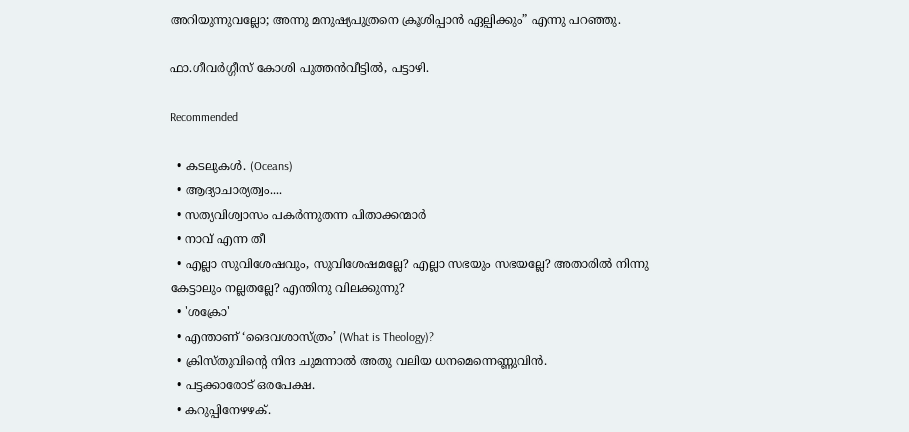അറിയുന്നുവല്ലോ; അന്നു മനുഷ്യപുത്രനെ ക്രൂശിപ്പാൻ ഏല്പിക്കും” എന്നു പറഞ്ഞു.

ഫാ.ഗീവർഗ്ഗീസ് കോശി പുത്തൻവീട്ടിൽ, പട്ടാഴി.

Recommended

  • കടലുകൾ. (Oceans)
  • ആദ്യാചാര്യത്വം....
  • സത്യവിശ്വാസം പകർന്നുതന്ന പിതാക്കന്മാർ
  • നാവ് എന്ന തീ
  • എല്ലാ സുവിശേഷവും, സുവിശേഷമല്ലേ? എല്ലാ സഭയും സഭയല്ലേ? അതാരിൽ നിന്നു കേട്ടാലും നല്ലതല്ലേ? എന്തിനു വിലക്കുന്നു?
  • 'ശക്രോ'
  • എന്താണ് ‘ദൈവശാസ്ത്രം’ (What is Theology)?
  • ക്രിസ്തുവിന്റെ നിന്ദ ചുമന്നാൽ അതു വലിയ ധനമെന്നെണ്ണുവിൻ.
  • പട്ടക്കാരോട് ഒരപേക്ഷ.
  • കറുപ്പിനേഴഴക്.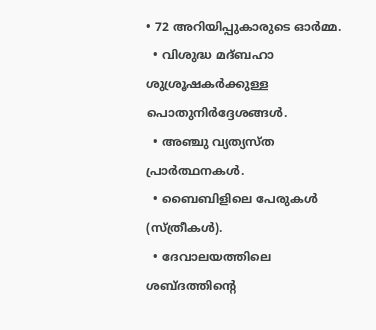• 72 അറിയിപ്പുകാരുടെ ഓർമ്മ.
  • വിശുദ്ധ മദ്ബഹാ ശുശ്രൂഷകർക്കുള്ള പൊതുനിർദ്ദേശങ്ങൾ.
  • അഞ്ചു വ്യത്യസ്ത പ്രാർത്ഥനകൾ.
  • ബൈബിളിലെ പേരുകൾ (സ്ത്രീകൾ).
  • ദേവാലയത്തിലെ ശബ്ദത്തിന്‍റെ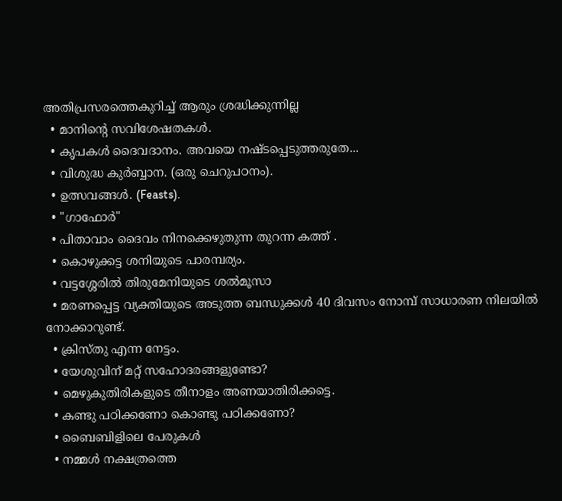അതിപ്രസരത്തെകുറിച്ച് ആരും ശ്രദ്ധിക്കുന്നില്ല
  • മാനിന്റെ സവിശേഷതകൾ.
  • കൃപകൾ ദൈവദാനം. അവയെ നഷ്ടപ്പെടുത്തരുതേ...
  • വിശുദ്ധ കുർബ്ബാന. (ഒരു ചെറുപഠനം).
  • ഉത്സവങ്ങൾ. (Feasts).
  • "ഗാഫോർ"
  • പിതാവാം ദൈവം നിനക്കെഴുതുന്ന തുറന്ന കത്ത് .
  • കൊഴുക്കട്ട ശനിയുടെ പാരമ്പര്യം.
  • വട്ടശ്ശേരിൽ തിരുമേനിയുടെ ശൽമൂസാ
  • മരണപ്പെട്ട വ്യക്തിയുടെ അടുത്ത ബന്ധുക്കള്‍ 40 ദിവസം നോമ്പ് സാധാരണ നിലയില്‍ നോക്കാറുണ്ട്.
  • ക്രിസ്തു എന്ന നേട്ടം.
  • യേശുവിന് മറ്റ് സഹോദരങ്ങളുണ്ടോ?
  • മെഴുകുതിരികളുടെ തീനാളം അണയാതിരിക്കട്ടെ.
  • കണ്ടു പഠിക്കണോ കൊണ്ടു പഠിക്കണോ?
  • ബൈബിളിലെ പേരുകൾ
  • നമ്മൾ നക്ഷത്രത്തെ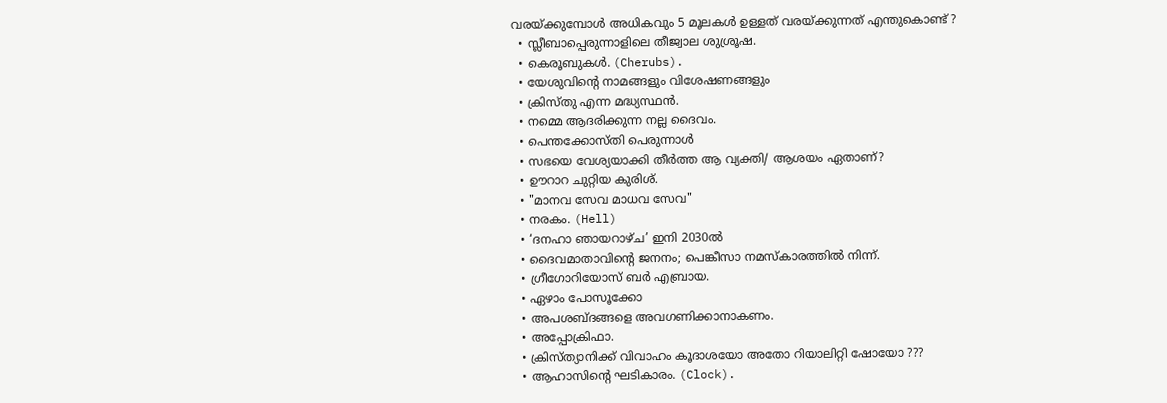വരയ്ക്കുമ്പോൾ അധികവും 5 മൂലകൾ ഉള്ളത് വരയ്ക്കുന്നത് എന്തുകൊണ്ട് ?
  • സ്ലീബാപ്പെരുന്നാളിലെ തീജ്വാല ശുശ്രൂഷ.
  • കെരൂബുകൾ. (Cherubs).
  • യേശുവിന്റെ നാമങ്ങളും വിശേഷണങ്ങളും
  • ക്രിസ്തു എന്ന മദ്ധ്യസ്ഥൻ.
  • നമ്മെ ആദരിക്കുന്ന നല്ല ദൈവം.
  • പെന്തക്കോസ്തി പെരുന്നാൾ
  • സഭയെ വേശ്യയാക്കി തീർത്ത ആ വ്യക്തി/ ആശയം ഏതാണ്?
  • ഊറാറ ചുറ്റിയ കുരിശ്.
  • "മാനവ സേവ മാധവ സേവ"
  • നരകം. (Hell)
  • ‘ദനഹാ ഞായറാഴ്ച’ ഇനി 2030ല്‍
  • ദൈവമാതാവിന്റെ ജനനം; പെങ്കീസാ നമസ്കാരത്തിൽ നിന്ന്.
  • ഗ്രീഗോറിയോസ് ബർ എബ്രായ.
  • ഏഴാം പോസൂക്കോ
  • അപശബ്ദങ്ങളെ അവഗണിക്കാനാകണം.
  • അപ്പോക്രിഫാ.
  • ക്രിസ്ത്യാനിക്ക് വിവാഹം കൂദാശയോ അതോ റിയാലിറ്റി ഷോയോ ???
  • ആഹാസിന്റെ ഘടികാരം. (Clock).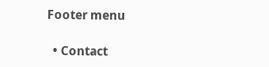Footer menu

  • Contact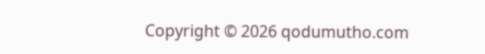Copyright © 2026 qodumutho.com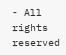- All rights reserved